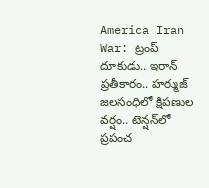America Iran War: ట్రంప్ దూకుడు.. ఇరాన్ ప్రతీకారం.. హర్ముజ్ జలసంధిలో క్షిపణుల వర్షం.. టెన్షన్‌లో ప్రపంచ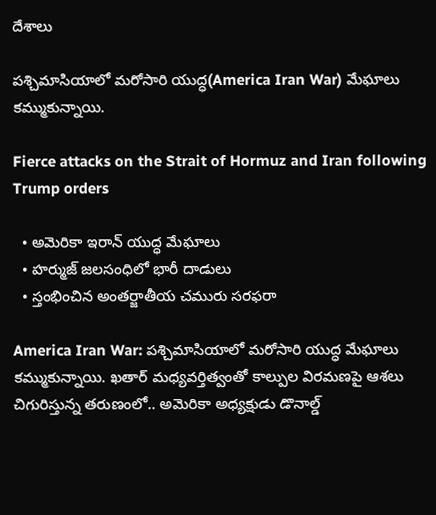దేశాలు

పశ్చిమాసియాలో మరోసారి యుద్ధ(America Iran War) మేఘాలు కమ్ముకున్నాయి.

Fierce attacks on the Strait of Hormuz and Iran following Trump orders

  • అమెరికా ఇరాన్ యుద్ధ మేఘాలు
  • హర్ముజ్ జలసంధిలో భారీ దాడులు
  • స్తంభించిన అంతర్జాతీయ చమురు సరఫరా

America Iran War: పశ్చిమాసియాలో మరోసారి యుద్ధ మేఘాలు కమ్ముకున్నాయి. ఖతార్‌ మధ్యవర్తిత్వంతో కాల్పుల విరమణపై ఆశలు చిగురిస్తున్న తరుణంలో.. అమెరికా అధ్యక్షుడు డొనాల్డ్‌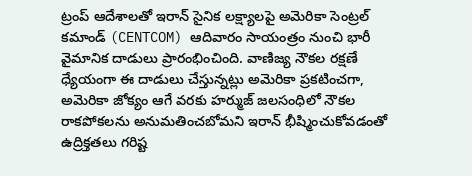ట్రంప్‌ ఆదేశాలతో ఇరాన్‌ సైనిక లక్ష్యాలపై అమెరికా సెంట్రల్‌ కమాండ్‌ (CENTCOM) ఆదివారం సాయంత్రం నుంచి భారీ వైమానిక దాడులు ప్రారంభించింది. వాణిజ్య నౌకల రక్షణే ధ్యేయంగా ఈ దాడులు చేస్తున్నట్లు అమెరికా ప్రకటించగా, అమెరికా జోక్యం ఆగే వరకు హర్ముజ్‌ జలసంధిలో నౌకల రాకపోకలను అనుమతించబోమని ఇరాన్‌ భీష్మించుకోవడంతో ఉద్రిక్తతలు గరిష్ట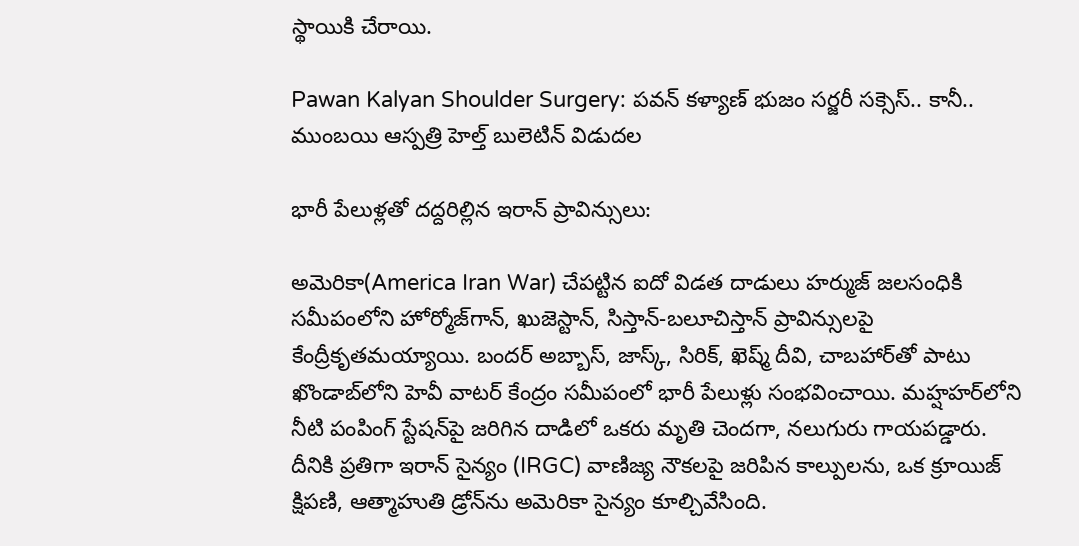స్థాయికి చేరాయి.

Pawan Kalyan Shoulder Surgery: పవన్ కళ్యాణ్ భుజం సర్జరీ సక్సెస్.. కానీ.. ముంబయి ఆస్పత్రి హెల్త్ బులెటిన్ విడుదల

భారీ పేలుళ్లతో దద్దరిల్లిన ఇరాన్‌ ప్రావిన్సులు:

అమెరికా(America Iran War) చేపట్టిన ఐదో విడత దాడులు హర్ముజ్‌ జలసంధికి సమీపంలోని హోర్మోజ్‌గాన్‌, ఖుజెస్టాన్‌, సిస్తాన్-బలూచిస్తాన్‌ ప్రావిన్సులపై కేంద్రీకృతమయ్యాయి. బందర్‌ అబ్బాస్‌, జాస్క్‌, సిరిక్‌, ఖెష్మ్‌ దీవి, చాబహార్‌తో పాటు ఖొండాబ్‌లోని హెవీ వాటర్ కేంద్రం సమీపంలో భారీ పేలుళ్లు సంభవించాయి. మహ్షహర్‌లోని నీటి పంపింగ్‌ స్టేషన్‌పై జరిగిన దాడిలో ఒకరు మృతి చెందగా, నలుగురు గాయపడ్డారు. దీనికి ప్రతిగా ఇరాన్‌ సైన్యం (IRGC) వాణిజ్య నౌకలపై జరిపిన కాల్పులను, ఒక క్రూయిజ్ క్షిపణి, ఆత్మాహుతి డ్రోన్‌ను అమెరికా సైన్యం కూల్చివేసింది.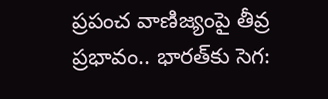ప్రపంచ వాణిజ్యంపై తీవ్ర ప్రభావం.. భారత్‌కు సెగ: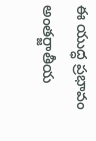ఈ యుద్ధ ప్రభావం అంతర్జాతీయ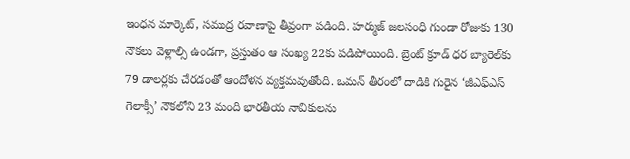ఇంధన మార్కెట్, సముద్ర రవాణాపై తీవ్రంగా పడింది. హర్ముజ్‌ జలసంధి గుండా రోజుకు 130 నౌకలు వెళ్లాల్సి ఉండగా, ప్రస్తుతం ఆ సంఖ్య 22కు పడిపోయింది. బ్రెంట్‌ క్రూడ్‌ ధర బ్యారెల్‌కు 79 డాలర్లకు చేరడంతో ఆందోళన వ్యక్తమవుతోంది. ఒమన్‌ తీరంలో దాడికి గురైన ‘జీఎఫ్‌ఎస్‌ గెలాక్సీ’ నౌకలోని 23 మంది భారతీయ నావికులను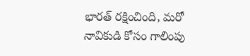భారత్ రక్షించింది, మరో నావికుడి కోసం గాలింపు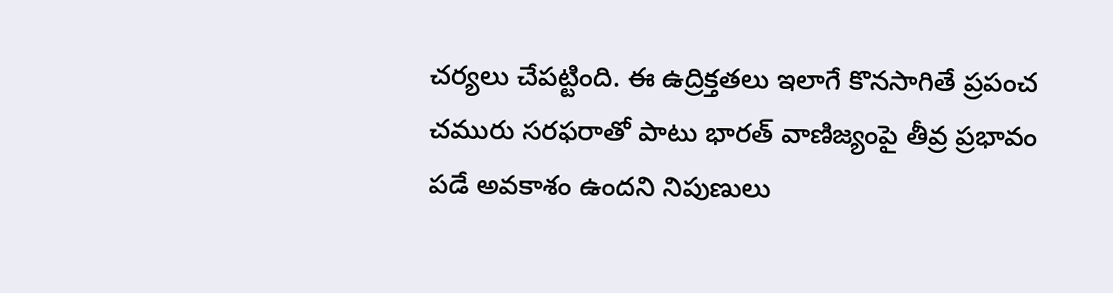చర్యలు చేపట్టింది. ఈ ఉద్రిక్తతలు ఇలాగే కొనసాగితే ప్రపంచ చమురు సరఫరాతో పాటు భారత్ వాణిజ్యంపై తీవ్ర ప్రభావం పడే అవకాశం ఉందని నిపుణులు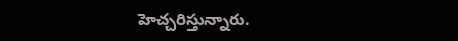హెచ్చరిస్తున్నారు.